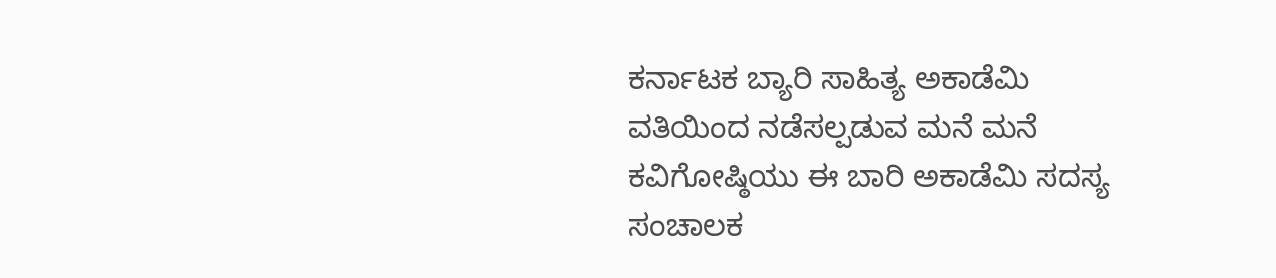ಕರ್ನಾಟಕ ಬ್ಯಾರಿ ಸಾಹಿತ್ಯ ಅಕಾಡೆಮಿ ವತಿಯಿಂದ ನಡೆಸಲ್ಪಡುವ ಮನೆ ಮನೆ ಕವಿಗೋಷ್ಠಿಯು ಈ ಬಾರಿ ಅಕಾಡೆಮಿ ಸದಸ್ಯ ಸಂಚಾಲಕ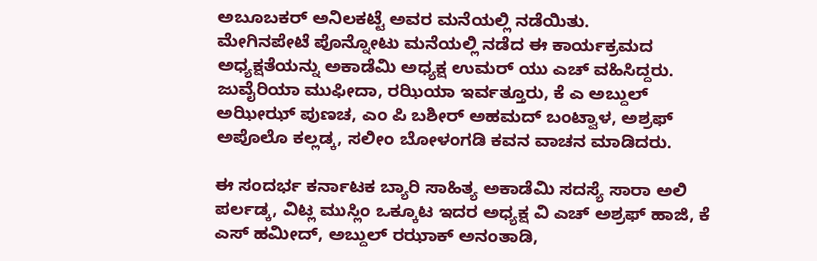ಅಬೂಬಕರ್ ಅನಿಲಕಟ್ಟೆ ಅವರ ಮನೆಯಲ್ಲಿ ನಡೆಯಿತು.
ಮೇಗಿನಪೇಟೆ ಪೊನ್ನೋಟು ಮನೆಯಲ್ಲಿ ನಡೆದ ಈ ಕಾರ್ಯಕ್ರಮದ ಅಧ್ಯಕ್ಷತೆಯನ್ನು ಅಕಾಡೆಮಿ ಅಧ್ಯಕ್ಷ ಉಮರ್ ಯು ಎಚ್ ವಹಿಸಿದ್ದರು.
ಜುವೈರಿಯಾ ಮುಫೀದಾ, ರಝಿಯಾ ಇರ್ವತ್ತೂರು, ಕೆ ಎ ಅಬ್ದುಲ್ ಅಝೀಝ್ ಪುಣಚ, ಎಂ ಪಿ ಬಶೀರ್ ಅಹಮದ್ ಬಂಟ್ವಾಳ, ಅಶ್ರಫ್ ಅಪೊಲೊ ಕಲ್ಲಡ್ಕ, ಸಲೀಂ ಬೋಳಂಗಡಿ ಕವನ ವಾಚನ ಮಾಡಿದರು.

ಈ ಸಂದರ್ಭ ಕರ್ನಾಟಕ ಬ್ಯಾರಿ ಸಾಹಿತ್ಯ ಅಕಾಡೆಮಿ ಸದಸ್ಯೆ ಸಾರಾ ಅಲಿ ಪರ್ಲಡ್ಕ, ವಿಟ್ಲ ಮುಸ್ಲಿಂ ಒಕ್ಕೂಟ ಇದರ ಅಧ್ಯಕ್ಷ ವಿ ಎಚ್ ಅಶ್ರಫ್ ಹಾಜಿ, ಕೆ ಎಸ್ ಹಮೀದ್, ಅಬ್ದುಲ್ ರಝಾಕ್ ಅನಂತಾಡಿ,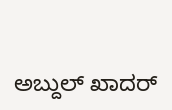ಅಬ್ದುಲ್ ಖಾದರ್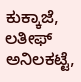ಕುಕ್ಕಾಜೆ, ಲತೀಫ್ ಅನಿಲಕಟ್ಟೆ,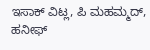ಇಸಾಕ್ ವಿಟ್ಲ, ಪಿ ಮಹಮ್ಮದ್, ಹನೀಫ್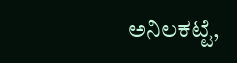ಅನಿಲಕಟ್ಟೆ,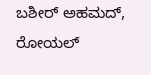ಬಶೀರ್ ಅಹಮದ್, ರೋಯಲ್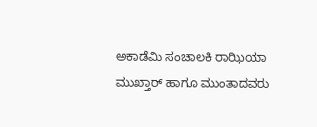ಅಕಾಡೆಮಿ ಸಂಚಾಲಕಿ ರಾಝಿಯಾ ಮುಖ್ತಾರ್ ಹಾಗೂ ಮುಂತಾದವರು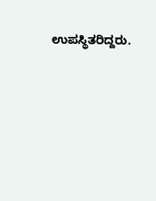ಉಪಸ್ಥಿತರಿದ್ದರು.